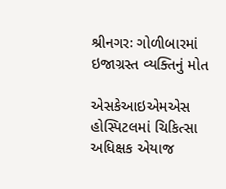શ્રીનગરઃ ગોળીબારમાં ઇજાગ્રસ્ત વ્યક્તિનું મોત

એસકેઆઇએમએસ હોસ્પિટલમાં ચિકિત્સા અધિક્ષક એયાજ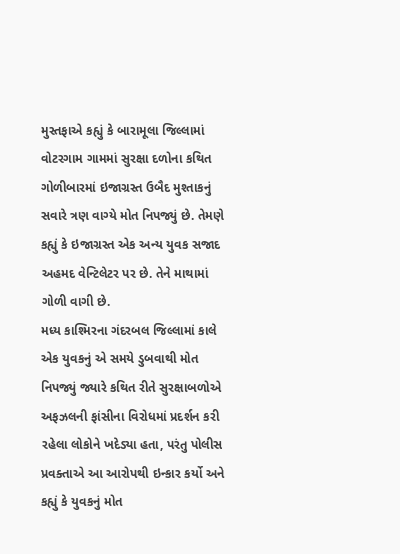મુસ્તફાએ કહ્યું કે બારામૂલા જિલ્લામાં વોટરગામ ગામમાં સુરક્ષા દળોના કથિત ગોળીબારમાં ઇજાગ્રસ્ત ઉબૈદ મુશ્તાકનું સવારે ત્રણ વાગ્યે મોત નિપજ્યું છે. તેમણે કહ્યું કે ઇજાગ્રસ્ત એક અન્ય યુવક સજાદ અહમદ વેન્ટિલેટર પર છે. તેને માથામાં ગોળી વાગી છે.
મધ્ય કાશ્મિરના ગંદરબલ જિલ્લામાં કાલે એક યુવકનું એ સમયે ડુબવાથી મોત નિપજ્યું જ્યારે કથિત રીતે સુરક્ષાબળોએ અફઝલની ફાંસીના વિરોધમાં પ્રદર્શન કરી રહેલા લોકોને ખદેડ્યા હતા, પરંતુ પોલીસ પ્રવક્તાએ આ આરોપથી ઇન્કાર કર્યો અને કહ્યું કે યુવકનું મોત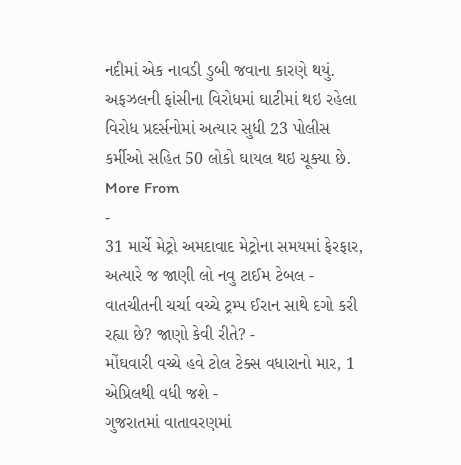નદીમાં એક નાવડી ડુબી જવાના કારણે થયું.
અફઝલની ફાંસીના વિરોધમાં ઘાટીમાં થઇ રહેલા વિરોધ પ્રદર્સનોમાં અત્યાર સુધી 23 પોલીસ કર્મીઓ સહિત 50 લોકો ઘાયલ થઇ ચૂક્યા છે.
More From
-
31 માર્ચે મેટ્રો અમદાવાદ મેટ્રોના સમયમાં ફેરફાર, અત્યારે જ જાણી લો નવુ ટાઈમ ટેબલ -
વાતચીતની ચર્ચા વચ્ચે ટ્રમ્પ ઈરાન સાથે દગો કરી રહ્યા છે? જાણો કેવી રીતે? -
મોંઘવારી વચ્ચે હવે ટોલ ટેક્સ વધારાનો માર, 1 એપ્રિલથી વધી જશે -
ગુજરાતમાં વાતાવરણમાં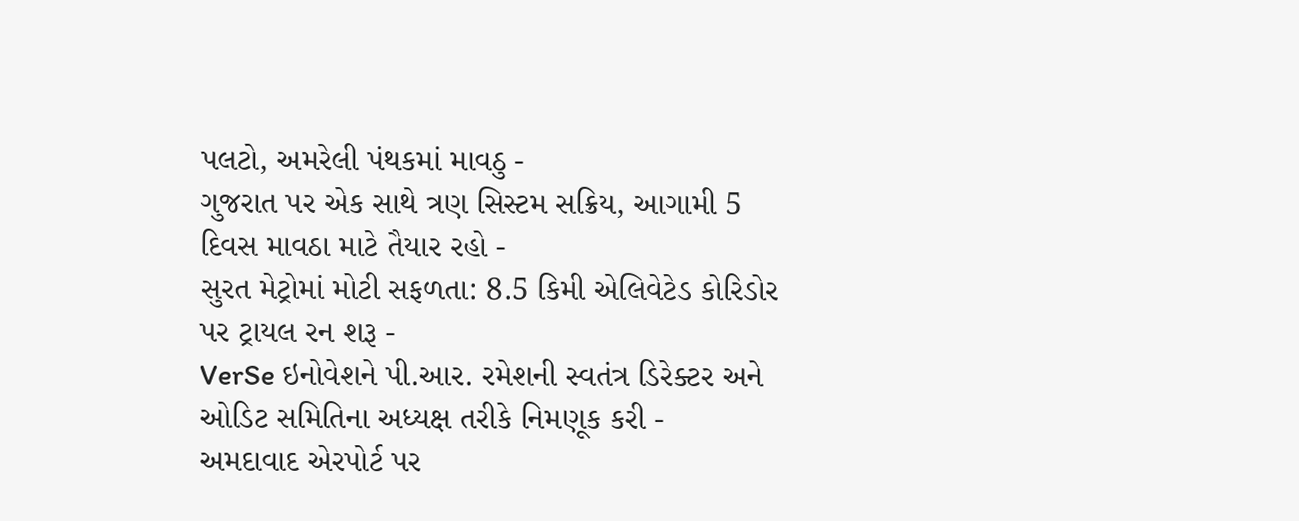પલટો, અમરેલી પંથકમાં માવઠુ -
ગુજરાત પર એક સાથે ત્રણ સિસ્ટમ સક્રિય, આગામી 5 દિવસ માવઠા માટે તૈયાર રહો -
સુરત મેટ્રોમાં મોટી સફળતા: 8.5 કિમી એલિવેટેડ કોરિડોર પર ટ્રાયલ રન શરૂ -
VerSe ઇનોવેશને પી.આર. રમેશની સ્વતંત્ર ડિરેક્ટર અને ઓડિટ સમિતિના અધ્યક્ષ તરીકે નિમણૂક કરી -
અમદાવાદ એરપોર્ટ પર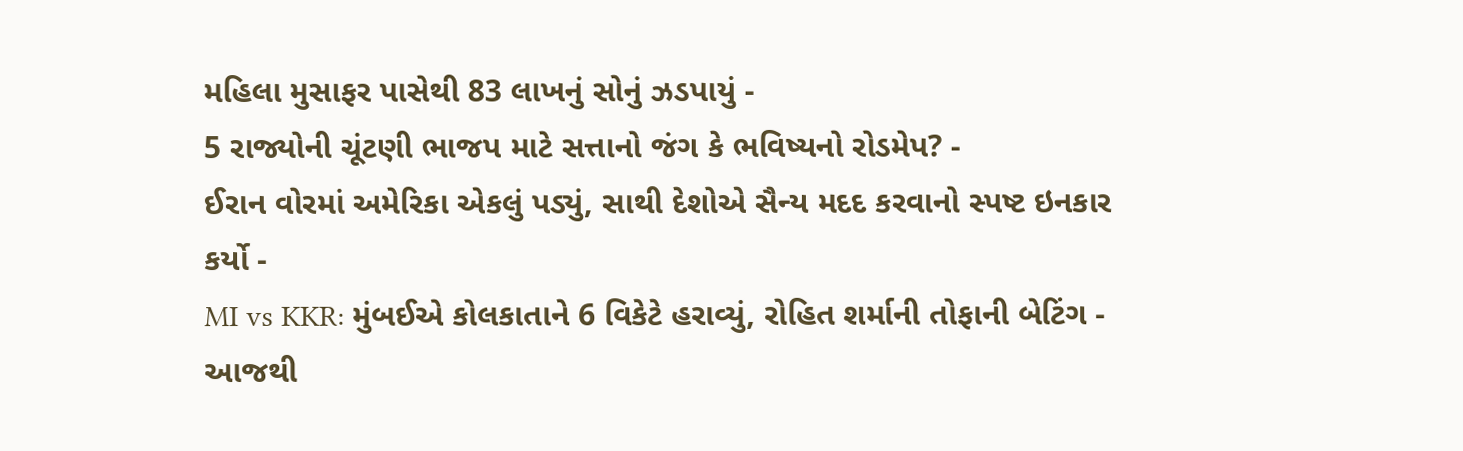મહિલા મુસાફર પાસેથી 83 લાખનું સોનું ઝડપાયું -
5 રાજ્યોની ચૂંટણી ભાજપ માટે સત્તાનો જંગ કે ભવિષ્યનો રોડમેપ? -
ઈરાન વોરમાં અમેરિકા એકલું પડ્યું, સાથી દેશોએ સૈન્ય મદદ કરવાનો સ્પષ્ટ ઇનકાર કર્યો -
MI vs KKR: મુંબઈએ કોલકાતાને 6 વિકેટે હરાવ્યું, રોહિત શર્માની તોફાની બેટિંગ -
આજથી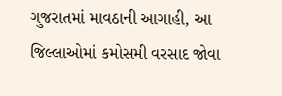ગુજરાતમાં માવઠાની આગાહી, આ જિલ્લાઓમાં કમોસમી વરસાદ જોવા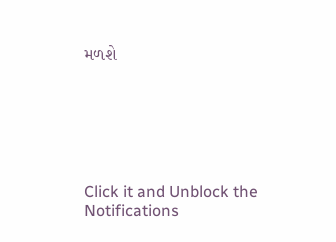મળશે






Click it and Unblock the Notifications